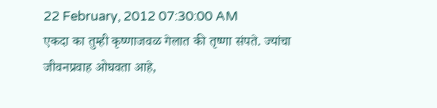22 February, 2012 07:30:00 AM
एकदा का तुम्ही कृष्णाजवळ गेलात की तृष्णा संपते. ज्यांचा जीवनप्रवाह ओघवता आहे,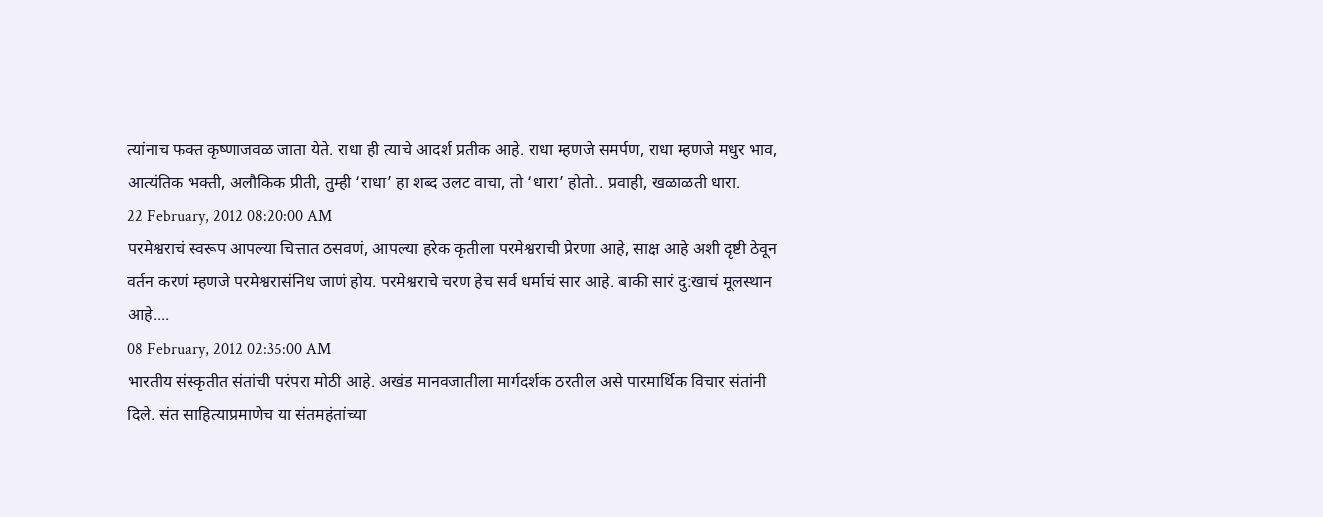त्यांनाच फक्त कृष्णाजवळ जाता येते. राधा ही त्याचे आदर्श प्रतीक आहे. राधा म्हणजे समर्पण, राधा म्हणजे मधुर भाव, आत्यंतिक भक्ती, अलौकिक प्रीती, तुम्ही ‘राधा’ हा शब्द उलट वाचा, तो ‘धारा’ होतो.. प्रवाही, खळाळती धारा.
22 February, 2012 08:20:00 AM
परमेश्वराचं स्वरूप आपल्या चित्तात ठसवणं, आपल्या हरेक कृतीला परमेश्वराची प्रेरणा आहे, साक्ष आहे अशी दृष्टी ठेवून वर्तन करणं म्हणजे परमेश्वरासंनिध जाणं होय. परमेश्वराचे चरण हेच सर्व धर्माचं सार आहे. बाकी सारं दु:खाचं मूलस्थान आहे....
08 February, 2012 02:35:00 AM
भारतीय संस्कृतीत संतांची परंपरा मोठी आहे. अखंड मानवजातीला मार्गदर्शक ठरतील असे पारमार्थिक विचार संतांनी दिले. संत साहित्याप्रमाणेच या संतमहंतांच्या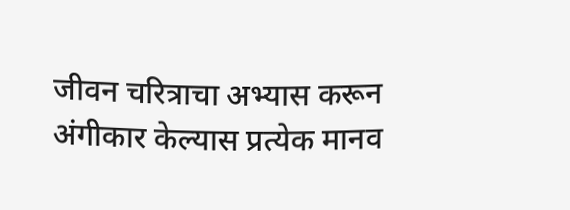जीवन चरित्राचा अभ्यास करून अंगीकार केल्यास प्रत्येक मानव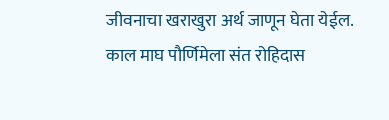जीवनाचा खराखुरा अर्थ जाणून घेता येईल. काल माघ पौर्णिमेला संत रोहिदास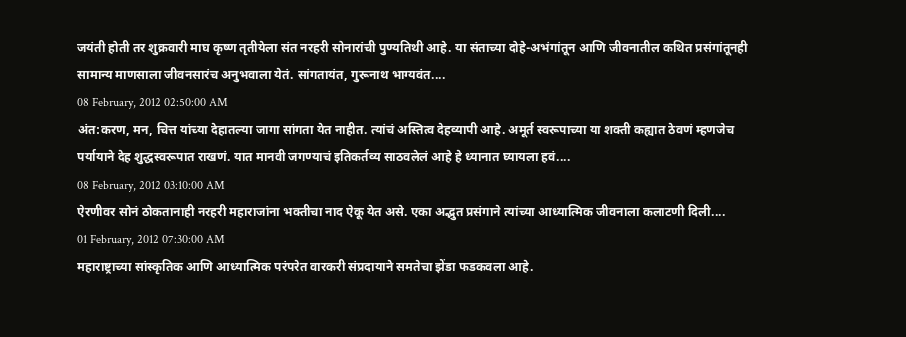जयंती होती तर शुक्रवारी माघ कृष्ण तृतीयेला संत नरहरी सोनारांची पुण्यतिथी आहे. या संताच्या दोहे-अभंगांतून आणि जीवनातील कथित प्रसंगांतूनही सामान्य माणसाला जीवनसारंच अनुभवाला येतं. सांगतायंत, गुरूनाथ भाग्यवंत....
08 February, 2012 02:50:00 AM
अंत:करण, मन, चित्त यांच्या देहातल्या जागा सांगता येत नाहीत. त्यांचं अस्तित्व देहव्यापी आहे. अमूर्त स्वरूपाच्या या शक्ती कह्यात ठेवणं म्हणजेच पर्यायाने देह शुद्धस्वरूपात राखणं. यात मानवी जगण्याचं इतिकर्तव्य साठवलेलं आहे हे ध्यानात घ्यायला हवं....
08 February, 2012 03:10:00 AM
ऐरणीवर सोनं ठोकतानाही नरहरी महाराजांना भक्तीचा नाद ऐकू येत असे. एका अद्भुत प्रसंगाने त्यांच्या आध्यात्मिक जीवनाला कलाटणी दिली....
01 February, 2012 07:30:00 AM
महाराष्ट्राच्या सांस्कृतिक आणि आध्यात्मिक परंपरेत वारकरी संप्रदायाने समतेचा झेंडा फडकवला आहे.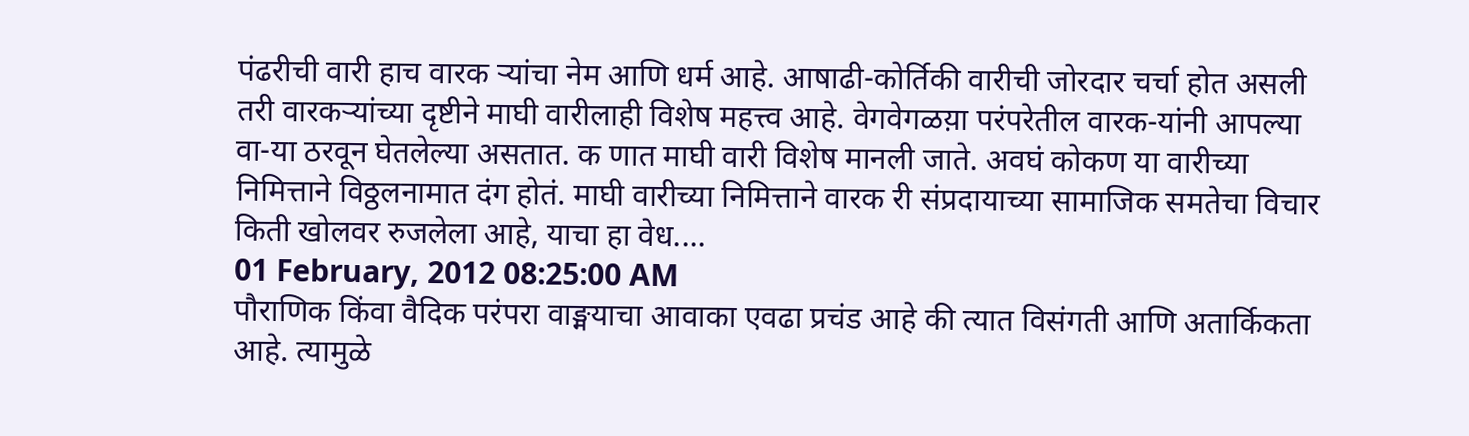पंढरीची वारी हाच वारक ऱ्यांचा नेम आणि धर्म आहे. आषाढी-कोर्तिकी वारीची जोरदार चर्चा होत असली तरी वारकऱ्यांच्या दृष्टीने माघी वारीलाही विशेष महत्त्व आहे. वेगवेगळय़ा परंपरेतील वारक-यांनी आपल्या वा-या ठरवून घेतलेल्या असतात. क णात माघी वारी विशेष मानली जाते. अवघं कोकण या वारीच्या निमित्ताने विठ्ठलनामात दंग होतं. माघी वारीच्या निमित्ताने वारक री संप्रदायाच्या सामाजिक समतेचा विचार किती खोलवर रुजलेला आहे, याचा हा वेध....
01 February, 2012 08:25:00 AM
पौराणिक किंवा वैदिक परंपरा वाङ्मयाचा आवाका एवढा प्रचंड आहे की त्यात विसंगती आणि अतार्किकता आहे. त्यामुळे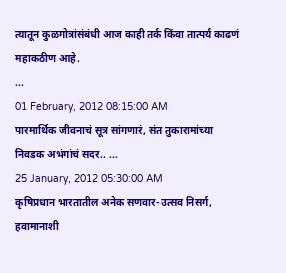त्यातून कुळगोत्रांसंबंधी आज काही तर्क किंवा तात्पर्य काढणं महाकठीण आहे.
...
01 February, 2012 08:15:00 AM
पारमार्थिक जीवनाचं सूत्र सांगणारं, संत तुकारामांच्या निवडक अभंगांचं सदर.. ...
25 January, 2012 05:30:00 AM
कृषिप्रधान भारतातील अनेक सणवार-उत्सव निसर्ग, हवामानाशी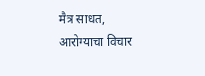मैत्र साधत, आरोग्याचा विचार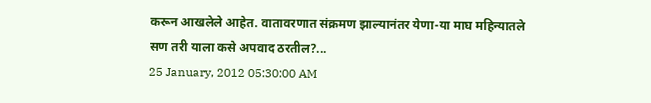करून आखलेले आहेत. वातावरणात संक्रमण झाल्यानंतर येणा-या माघ महिन्यातले सण तरी याला कसे अपवाद ठरतील?...
25 January, 2012 05:30:00 AM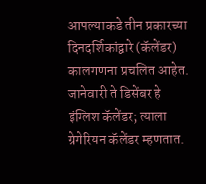आपल्याकडे तीन प्रकारच्या दिनदर्शिकांद्वारे (कॅलेंडर) कालगणना प्रचलित आहेत. जानेवारी ते डिसेंबर हे इंग्लिश कॅलेंडर; त्याला ग्रेगेरियन कॅलेंडर म्हणतात.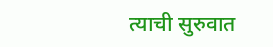त्याची सुरुवात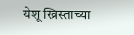येशू ख्रिस्ताच्या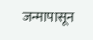जन्मापासून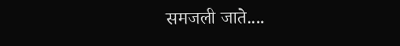समजली जाते....